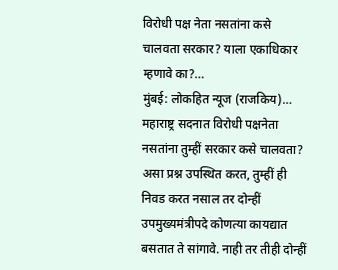विरोधी पक्ष नेता नसतांना कसे चालवता सरकार? याला एकाधिकार म्हणावे का?…
मुंबई: लोकहित न्यूज (राजकिय)…
महाराष्ट्र सदनात विरोधी पक्षनेता नसतांना तुम्हीं सरकार कसे चालवता? असा प्रश्न उपस्थित करत, तुम्हीं ही निवड करत नसाल तर दोन्हीं उपमुख्यमंत्रीपदे कोणत्या कायद्यात बसतात ते सांगावे. नाही तर तीही दोन्हीं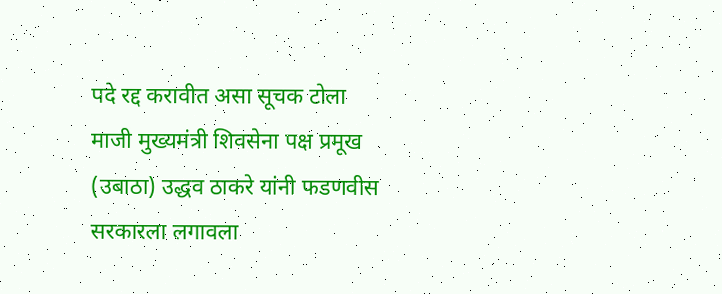पदे रद्द करावीत असा सूचक टोला माजी मुख्यमंत्री शिवसेना पक्ष प्रमूख (उबाठा) उद्धव ठाकरे यांनी फडणवीस सरकारला लगावला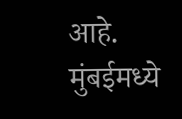आहे. मुंबईमध्ये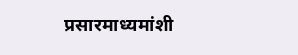प्रसारमाध्यमांशी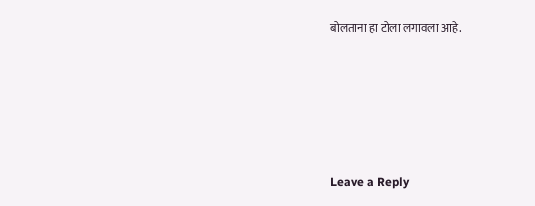बोलताना हा टोला लगावला आहे.






Leave a Reply